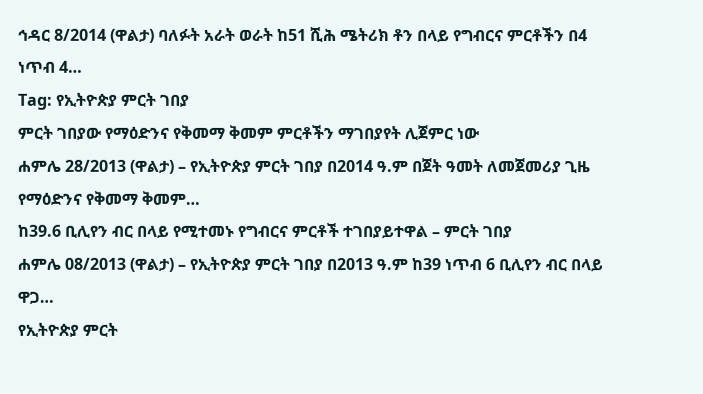ኅዳር 8/2014 (ዋልታ) ባለፉት አራት ወራት ከ51 ሺሕ ሜትሪክ ቶን በላይ የግብርና ምርቶችን በ4 ነጥብ 4…
Tag: የኢትዮጵያ ምርት ገበያ
ምርት ገበያው የማዕድንና የቅመማ ቅመም ምርቶችን ማገበያየት ሊጀምር ነው
ሐምሌ 28/2013 (ዋልታ) – የኢትዮጵያ ምርት ገበያ በ2014 ዓ.ም በጀት ዓመት ለመጀመሪያ ጊዜ የማዕድንና የቅመማ ቅመም…
ከ39.6 ቢሊየን ብር በላይ የሚተመኑ የግብርና ምርቶች ተገበያይተዋል – ምርት ገበያ
ሐምሌ 08/2013 (ዋልታ) – የኢትዮጵያ ምርት ገበያ በ2013 ዓ.ም ከ39 ነጥብ 6 ቢሊየን ብር በላይ ዋጋ…
የኢትዮጵያ ምርት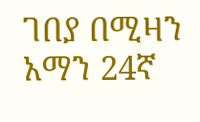ገበያ በሚዛን አማን 24ኛ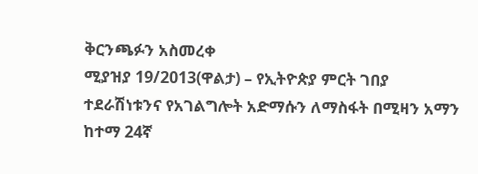ቅርንጫፉን አስመረቀ
ሚያዝያ 19/2013(ዋልታ) – የኢትዮጵያ ምርት ገበያ ተደራሽነቱንና የአገልግሎት አድማሱን ለማስፋት በሚዛን አማን ከተማ 24ኛ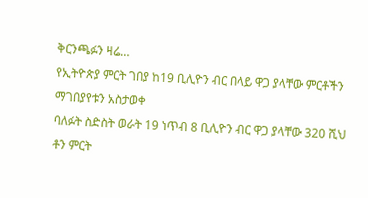ቅርንጫፉን ዛሬ…
የኢትዮጵያ ምርት ገበያ ከ19 ቢሊዮን ብር በላይ ዋጋ ያላቸው ምርቶችን ማገበያየቱን አስታወቀ
ባለፉት ስድስት ወራት 19 ነጥብ 8 ቢሊዮን ብር ዋጋ ያላቸው 320 ሺህ ቶን ምርት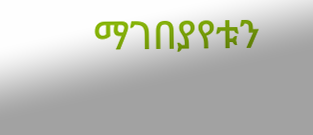ማገበያየቱን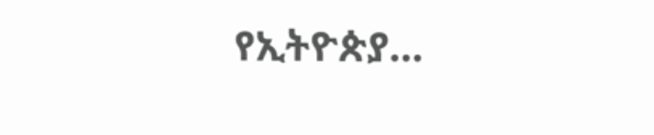የኢትዮጵያ…